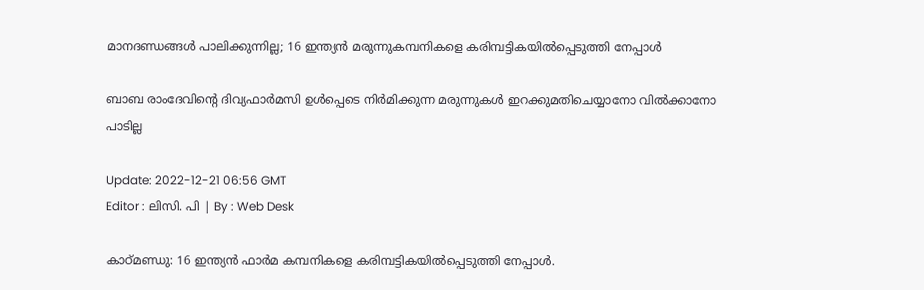മാനദണ്ഡങ്ങൾ പാലിക്കുന്നില്ല; 16 ഇന്ത്യൻ മരുന്നുകമ്പനികളെ കരിമ്പട്ടികയിൽപ്പെടുത്തി നേപ്പാൾ

ബാബ രാംദേവിന്റെ ദിവ്യഫാർമസി ഉള്‍പ്പെടെ നിര്‍മിക്കുന്ന മരുന്നുകള്‍ ഇറക്കുമതിചെയ്യാനോ വില്‍ക്കാനോ പാടില്ല

Update: 2022-12-21 06:56 GMT
Editor : ലിസി. പി | By : Web Desk

കാഠ്മണ്ഡു: 16 ഇന്ത്യൻ ഫാർമ കമ്പനികളെ കരിമ്പട്ടികയിൽപ്പെടുത്തി നേപ്പാൾ.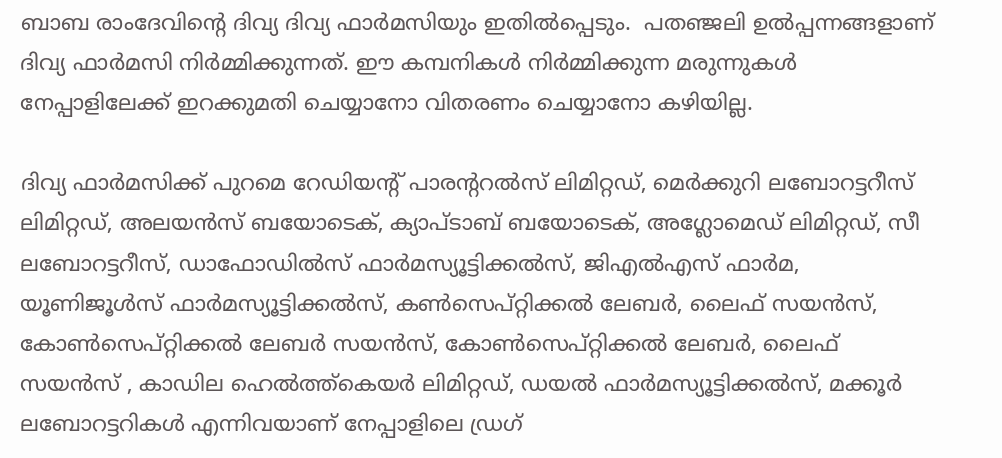ബാബ രാംദേവിന്റെ ദിവ്യ ദിവ്യ ഫാർമസിയും ഇതിൽപ്പെടും.  പതഞ്ജലി ഉൽപ്പന്നങ്ങളാണ് ദിവ്യ ഫാർമസി നിർമ്മിക്കുന്നത്. ഈ കമ്പനികൾ നിർമ്മിക്കുന്ന മരുന്നുകൾ നേപ്പാളിലേക്ക് ഇറക്കുമതി ചെയ്യാനോ വിതരണം ചെയ്യാനോ കഴിയില്ല.

ദിവ്യ ഫാർമസിക്ക് പുറമെ റേഡിയന്റ് പാരന്ററൽസ് ലിമിറ്റഡ്, മെർക്കുറി ലബോറട്ടറീസ് ലിമിറ്റഡ്, അലയൻസ് ബയോടെക്, ക്യാപ്ടാബ് ബയോടെക്, അഗ്ലോമെഡ് ലിമിറ്റഡ്, സീ ലബോറട്ടറീസ്, ഡാഫോഡിൽസ് ഫാർമസ്യൂട്ടിക്കൽസ്, ജിഎൽഎസ് ഫാർമ, യൂണിജൂൾസ് ഫാർമസ്യൂട്ടിക്കൽസ്, കൺസെപ്റ്റിക്കൽ ലേബർ, ലൈഫ് സയൻസ്, കോൺസെപ്റ്റിക്കൽ ലേബർ സയൻസ്, കോൺസെപ്റ്റിക്കൽ ലേബർ, ലൈഫ് സയൻസ് , കാഡില ഹെൽത്ത്കെയർ ലിമിറ്റഡ്, ഡയൽ ഫാർമസ്യൂട്ടിക്കൽസ്, മക്കൂർ ലബോറട്ടറികൾ എന്നിവയാണ് നേപ്പാളിലെ ഡ്രഗ്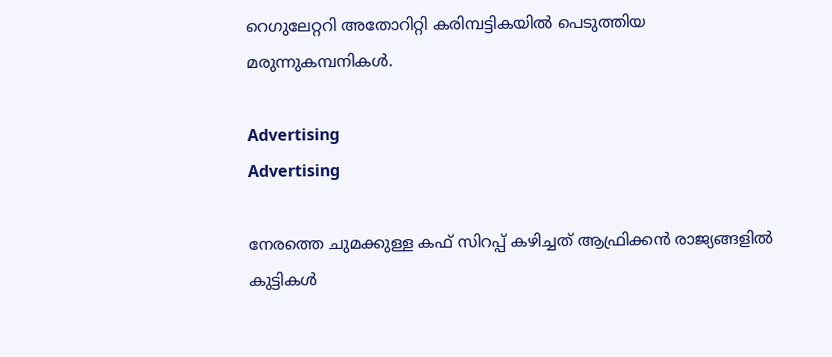റെഗുലേറ്ററി അതോറിറ്റി കരിമ്പട്ടികയിൽ പെടുത്തിയ മരുന്നുകമ്പനികൾ.

Advertising
Advertising

നേരത്തെ ചുമക്കുള്ള കഫ് സിറപ്പ് കഴിച്ചത് ആഫ്രിക്കൻ രാജ്യങ്ങളിൽ കുട്ടികൾ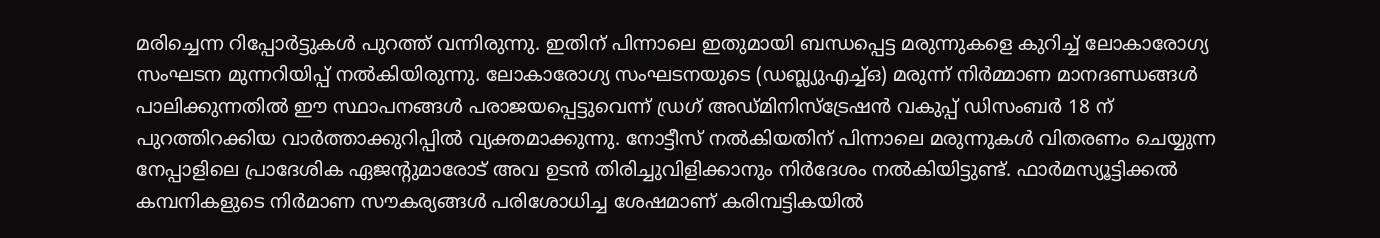മരിച്ചെന്ന റിപ്പോർട്ടുകൾ പുറത്ത് വന്നിരുന്നു. ഇതിന് പിന്നാലെ ഇതുമായി ബന്ധപ്പെട്ട മരുന്നുകളെ കുറിച്ച് ലോകാരോഗ്യ സംഘടന മുന്നറിയിപ്പ് നൽകിയിരുന്നു. ലോകാരോഗ്യ സംഘടനയുടെ (ഡബ്ല്യുഎച്ച്ഒ) മരുന്ന് നിർമ്മാണ മാനദണ്ഡങ്ങൾ പാലിക്കുന്നതിൽ ഈ സ്ഥാപനങ്ങൾ പരാജയപ്പെട്ടുവെന്ന് ഡ്രഗ് അഡ്മിനിസ്‌ട്രേഷൻ വകുപ്പ് ഡിസംബർ 18 ന് പുറത്തിറക്കിയ വാർത്താക്കുറിപ്പിൽ വ്യക്തമാക്കുന്നു. നോട്ടീസ് നൽകിയതിന് പിന്നാലെ മരുന്നുകൾ വിതരണം ചെയ്യുന്ന നേപ്പാളിലെ പ്രാദേശിക ഏജന്റുമാരോട് അവ ഉടൻ തിരിച്ചുവിളിക്കാനും നിർദേശം നൽകിയിട്ടുണ്ട്. ഫാർമസ്യൂട്ടിക്കൽ കമ്പനികളുടെ നിർമാണ സൗകര്യങ്ങൾ പരിശോധിച്ച ശേഷമാണ് കരിമ്പട്ടികയിൽ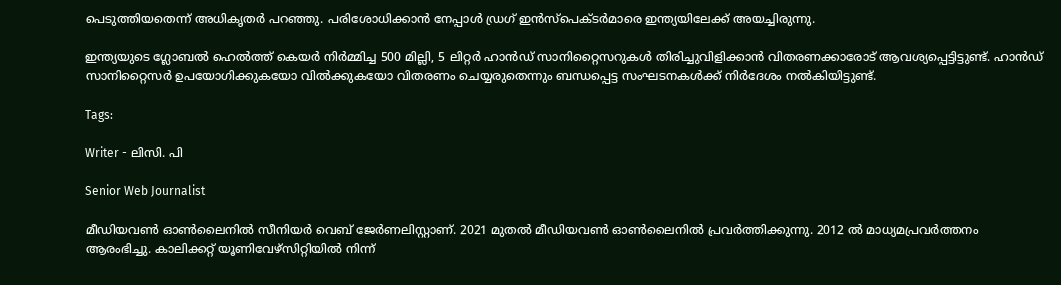പെടുത്തിയതെന്ന് അധികൃതർ പറഞ്ഞു. പരിശോധിക്കാൻ നേപ്പാൾ ഡ്രഗ് ഇൻസ്‌പെക്ടർമാരെ ഇന്ത്യയിലേക്ക് അയച്ചിരുന്നു.

ഇന്ത്യയുടെ ഗ്ലോബൽ ഹെൽത്ത് കെയർ നിർമ്മിച്ച 500 മില്ലി, 5 ലിറ്റർ ഹാൻഡ് സാനിറ്റൈസറുകൾ തിരിച്ചുവിളിക്കാൻ വിതരണക്കാരോട് ആവശ്യപ്പെട്ടിട്ടുണ്ട്. ഹാൻഡ് സാനിറ്റൈസർ ഉപയോഗിക്കുകയോ വിൽക്കുകയോ വിതരണം ചെയ്യരുതെന്നും ബന്ധപ്പെട്ട സംഘടനകൾക്ക് നിർദേശം നൽകിയിട്ടുണ്ട്.

Tags:

Writer - ലിസി. പി

Senior Web Journalist

മീഡിയവൺ ഓൺലൈനിൽ സീനിയർ വെബ് ജേർണലിസ്റ്റാണ്. 2021 മുതൽ മീഡിയവൺ ഓൺലൈനിൽ പ്രവർത്തിക്കുന്നു. 2012 ല്‍ മാധ്യമപ്രവര്‍ത്തനം ആരംഭിച്ചു. കാലിക്കറ്റ് യൂണിവേഴ്‌സിറ്റിയിൽ നിന്ന്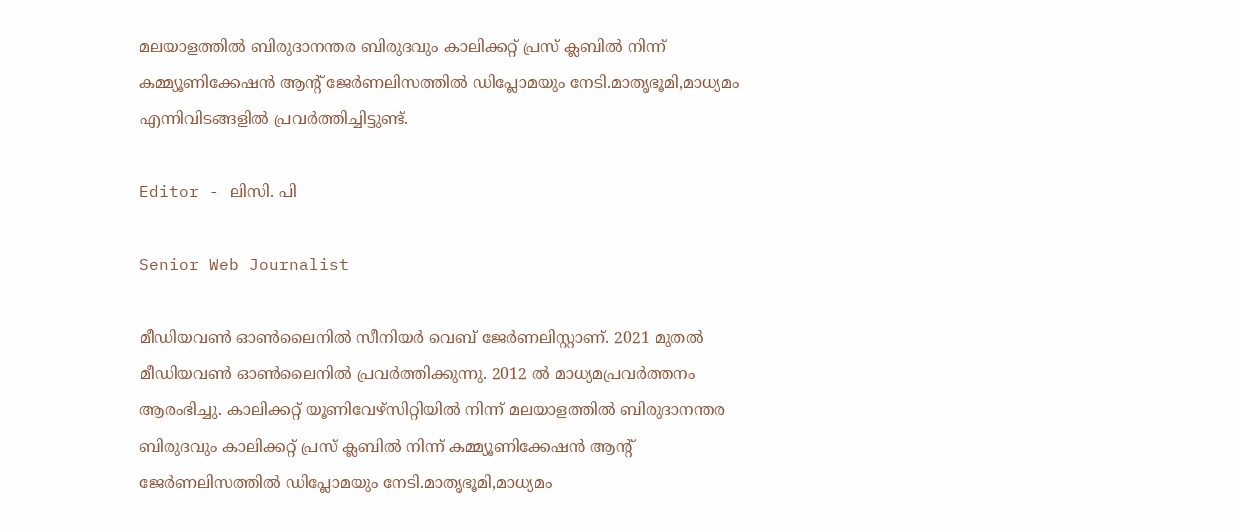മലയാളത്തിൽ ബിരുദാനന്തര ബിരുദവും കാലിക്കറ്റ് പ്രസ് ക്ലബിൽ നിന്ന് കമ്മ്യൂണിക്കേഷൻ ആന്റ് ജേർണലിസത്തിൽ ഡിപ്ലോമയും നേടി.മാതൃഭൂമി,മാധ്യമം എന്നിവിടങ്ങളിൽ പ്രവർത്തിച്ചിട്ടുണ്ട്.

Editor - ലിസി. പി

Senior Web Journalist

മീഡിയവൺ ഓൺലൈനിൽ സീനിയർ വെബ് ജേർണലിസ്റ്റാണ്. 2021 മുതൽ മീഡിയവൺ ഓൺലൈനിൽ പ്രവർത്തിക്കുന്നു. 2012 ല്‍ മാധ്യമപ്രവര്‍ത്തനം ആരംഭിച്ചു. കാലിക്കറ്റ് യൂണിവേഴ്‌സിറ്റിയിൽ നിന്ന് മലയാളത്തിൽ ബിരുദാനന്തര ബിരുദവും കാലിക്കറ്റ് പ്രസ് ക്ലബിൽ നിന്ന് കമ്മ്യൂണിക്കേഷൻ ആന്റ് ജേർണലിസത്തിൽ ഡിപ്ലോമയും നേടി.മാതൃഭൂമി,മാധ്യമം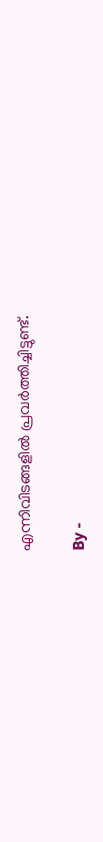എന്നിവിടങ്ങളിൽ പ്രവർത്തിച്ചിട്ടുണ്ട്.

By -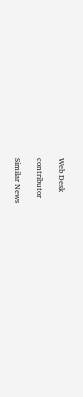Web Desk

contributor

Similar News